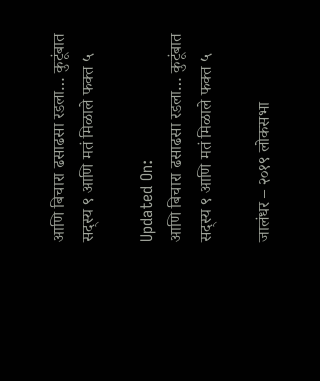आणि बिचारा ढसाढसा रडला… कुटूंबात सद्स्य ९ आणि मतं मिळाले फक्त ५

Updated On:
आणि बिचारा ढसाढसा रडला… कुटूंबात सद्स्य ९ आणि मतं मिळाले फक्त ५

जालंधर – २०१९ लोकसभा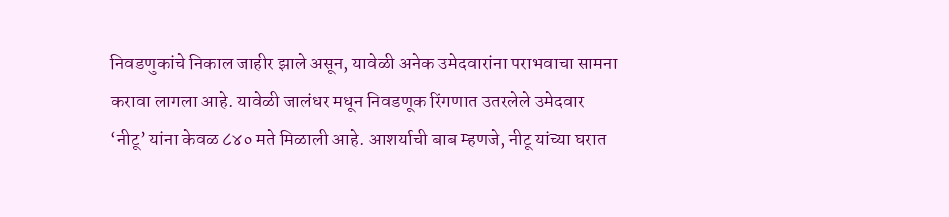निवडणुकांचे निकाल जाहीर झाले असून, यावेळी अनेक उमेदवारांना पराभवाचा सामना करावा लागला आहे. यावेळी जालंधर मधून निवडणूक रिंगणात उतरलेले उमेदवार ‘नीटू’ यांना केवळ ८४० मते मिळाली आहे. आशर्याची बाब म्हणजे, नीटू यांच्या घरात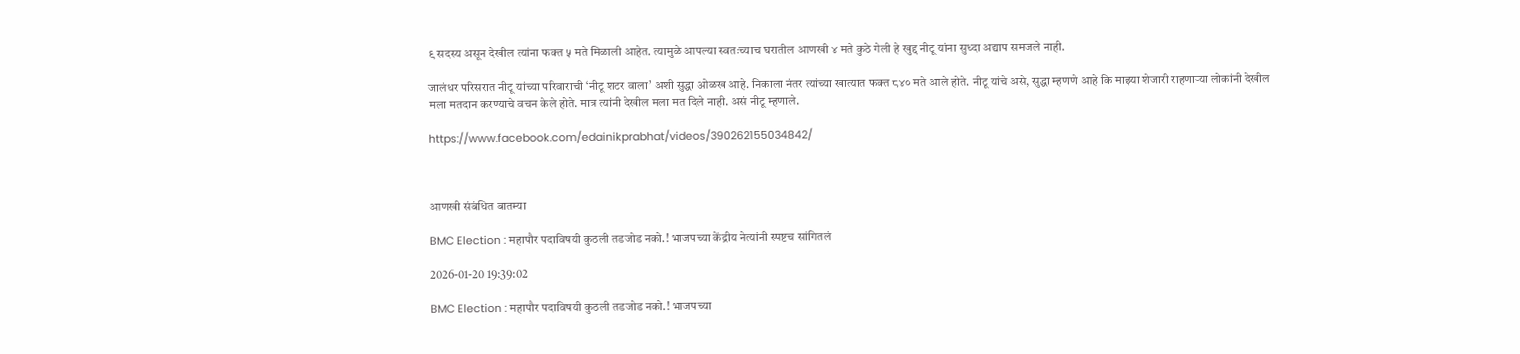९ सदस्य असून देखील त्यांना फक्त ५ मते मिळाली आहेत. त्यामुळे आपल्या स्वतःच्याच घरातील आणखी ४ मते कुठे गेली हे खुद्द नीटू यांना सुध्दा अद्याप समजले नाही.

जालंधर परिसरात नीटू यांच्या परिवाराची ‘नीटू शटर वाला’ अशी सुद्धा ओळख आहे. निकाला नंतर त्यांच्या खात्यात फक्त ८४० मते आले होते. नीटू यांचे असे, सुद्धा म्हणणे आहे कि माझ्या शेजारी राहणाऱ्या लोकांनी देखील मला मतदान करण्याचे वचन केले होते. मात्र त्यांनी देखील मला मत दिले नाही. असं नीटू म्हणाले.

https://www.facebook.com/edainikprabhat/videos/390262155034842/



आणखी संबंधित बातम्या

BMC Election : महापौर पदाविषयी कुठली तडजोड नको.! भाजपच्या केंद्रीय नेत्यांनी स्पष्टच सांगितलं

2026-01-20 19:39:02

BMC Election : महापौर पदाविषयी कुठली तडजोड नको.! भाजपच्या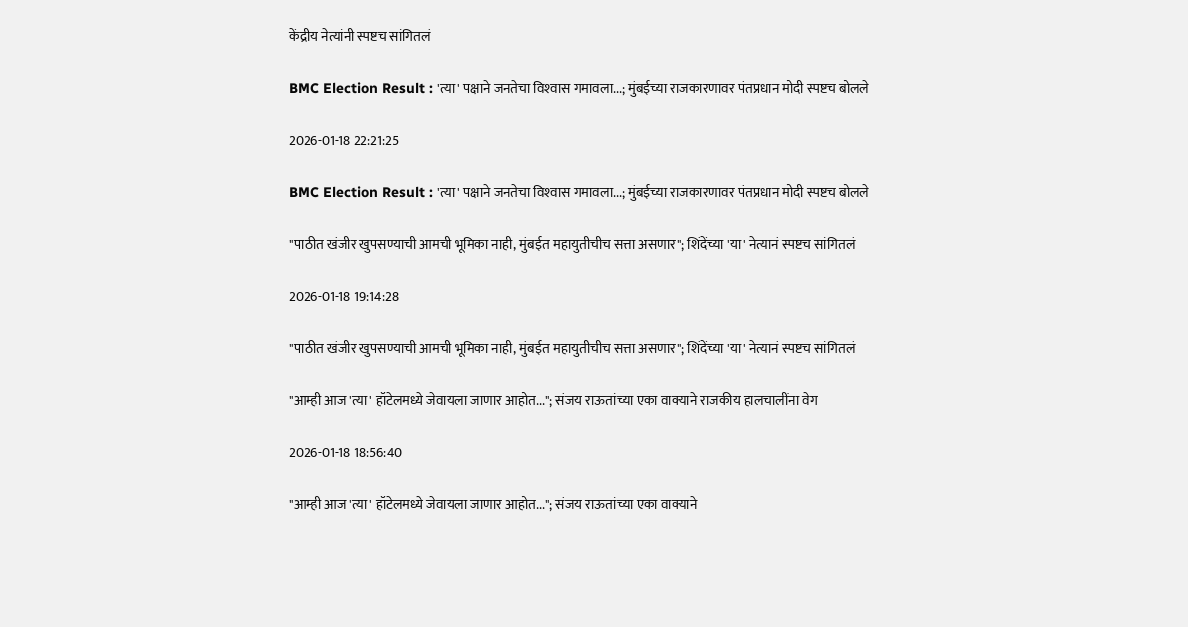केंद्रीय नेत्यांनी स्पष्टच सांगितलं

BMC Election Result : 'त्या' पक्षाने जनतेचा विश्‍वास गमावला...; मुंबईच्या राजकारणावर पंतप्रधान मोदी स्पष्टच बोलले

2026-01-18 22:21:25

BMC Election Result : 'त्या' पक्षाने जनतेचा विश्‍वास गमावला...; मुंबईच्या राजकारणावर पंतप्रधान मोदी स्पष्टच बोलले

"पाठीत खंजीर खुपसण्याची आमची भूमिका नाही, मुंबईत महायुतीचीच सत्ता असणार"; शिंदेंच्या 'या' नेत्यानं स्पष्टच सांगितलं

2026-01-18 19:14:28

"पाठीत खंजीर खुपसण्याची आमची भूमिका नाही, मुंबईत महायुतीचीच सत्ता असणार"; शिंदेंच्या 'या' नेत्यानं स्पष्टच सांगितलं

"आम्ही आज 'त्या' हॉटेलमध्ये जेवायला जाणार आहोत..."; संजय राऊतांच्या एका वाक्याने राजकीय हालचालींना वेग

2026-01-18 18:56:40

"आम्ही आज 'त्या' हॉटेलमध्ये जेवायला जाणार आहोत..."; संजय राऊतांच्या एका वाक्याने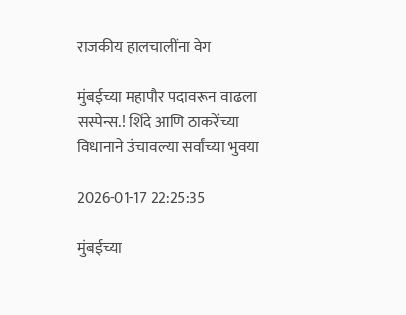राजकीय हालचालींना वेग

मुंबईच्या महापौर पदावरून वाढला सस्पेन्स.! शिंदे आणि ठाकरेंच्या विधानाने उंचावल्या सर्वांच्या भुवया

2026-01-17 22:25:35

मुंबईच्या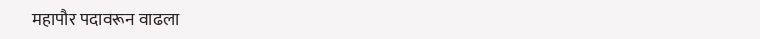महापौर पदावरून वाढला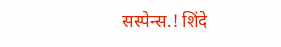सस्पेन्स.! शिंदे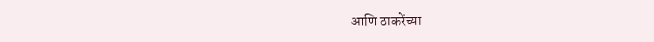आणि ठाकरेंच्या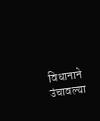विधानाने उंचावल्या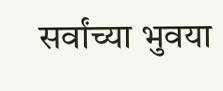सर्वांच्या भुवया